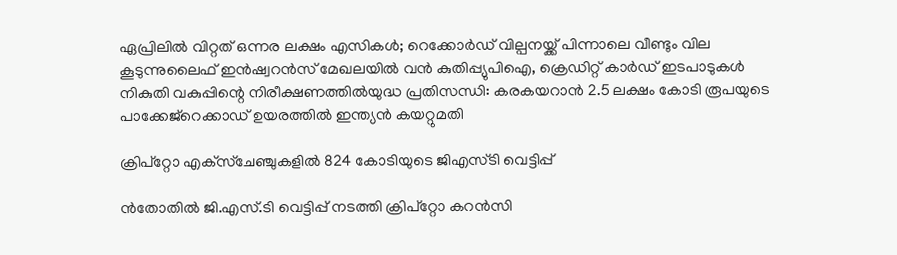ഏപ്രിലില്‍ വിറ്റത് ഒന്നര ലക്ഷം എസികള്‍; റെക്കോര്‍ഡ് വില്പനയ്ക്ക് പിന്നാലെ വീണ്ടും വില കൂടുന്നുലൈഫ് ഇന്‍ഷ്വറന്‍സ് മേഖലയില്‍ വന്‍ കുതിപ്പ്യുപിഐ, ക്രെഡിറ്റ് കാർഡ് ഇടപാടുകൾ നികുതി വകുപ്പിന്റെ നിരീക്ഷണത്തിൽയുദ്ധ പ്രതിസന്ധി: കരകയറാൻ 2.5 ലക്ഷം കോടി രൂപയുടെ പാക്കേജ്റെക്കാഡ് ഉയരത്തില്‍ ഇന്ത്യൻ കയറ്റുമതി

ക്രിപ്‌റ്റോ എക്‌സ്‌ചേഞ്ചുകളില്‍ 824 കോടിയുടെ ജിഎസ്ടി വെട്ടിപ്പ്

ൻതോതില്‍ ജി.എസ്.ടി വെട്ടിപ്പ് നടത്തി ക്രിപ്റ്റോ കറൻസി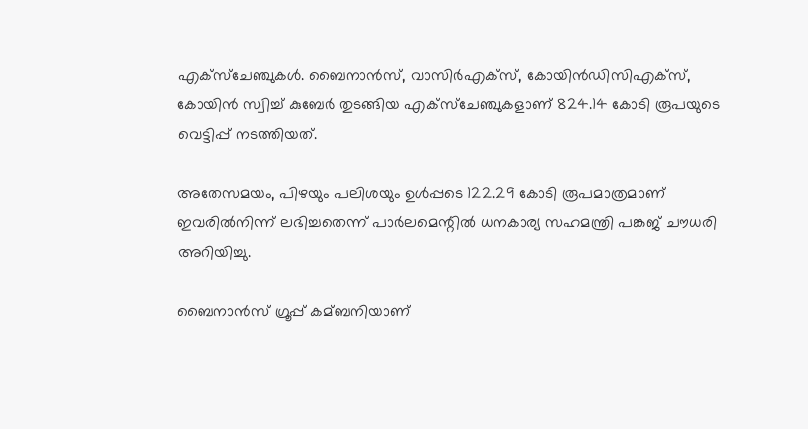എക്സ്ചേഞ്ചുകള്‍. ബൈനാൻസ്, വാസിർഎക്സ്, കോയിൻഡിസിഎക്സ്, കോയിൻ സ്വിച്ച്‌ കുബേർ തുടങ്ങിയ എക്സ്ചേഞ്ചുകളാണ് 824.14 കോടി രൂപയുടെ വെട്ടിപ്പ് നടത്തിയത്.

അതേസമയം, പിഴയും പലിശയും ഉള്‍പ്പടെ 122.29 കോടി രൂപമാത്രമാണ് ഇവരില്‍നിന്ന് ലഭിച്ചതെന്ന് പാർലമെന്റില്‍ ധനകാര്യ സഹമന്ത്രി പങ്കജ് ചൗധരി അറിയിച്ചു.

ബൈനാൻസ് ഗ്രൂപ്പ് കമ്ബനിയാണ്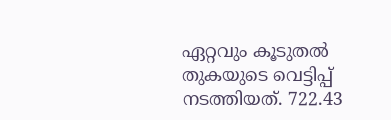ഏറ്റവും കൂടുതല്‍ തുകയുടെ വെട്ടിപ്പ് നടത്തിയത്. 722.43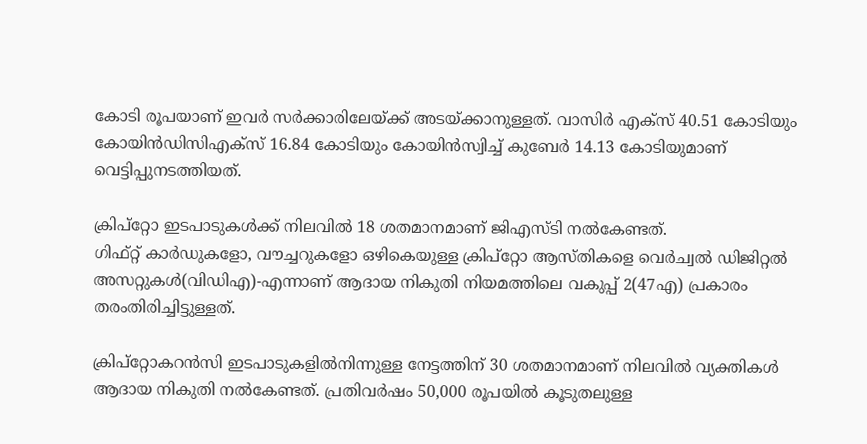കോടി രൂപയാണ് ഇവർ സർക്കാരിലേയ്ക്ക് അടയ്ക്കാനുള്ളത്. വാസിർ എക്സ് 40.51 കോടിയും കോയിൻഡിസിഎക്സ് 16.84 കോടിയും കോയിൻസ്വിച്ച്‌ കുബേർ 14.13 കോടിയുമാണ് വെട്ടിപ്പുനടത്തിയത്.

ക്രിപ്റ്റോ ഇടപാടുകള്‍ക്ക് നിലവില്‍ 18 ശതമാനമാണ് ജിഎസ്ടി നല്‍കേണ്ടത്.
ഗിഫ്റ്റ് കാർഡുകളോ, വൗച്ചറുകളോ ഒഴികെയുള്ള ക്രിപ്റ്റോ ആസ്തികളെ വെർച്വല്‍ ഡിജിറ്റല്‍ അസറ്റുകള്‍(വിഡിഎ)-എന്നാണ് ആദായ നികുതി നിയമത്തിലെ വകുപ്പ് 2(47എ) പ്രകാരം തരംതിരിച്ചിട്ടുള്ളത്.

ക്രിപ്റ്റോകറൻസി ഇടപാടുകളില്‍നിന്നുള്ള നേട്ടത്തിന് 30 ശതമാനമാണ് നിലവില്‍ വ്യക്തികള്‍ ആദായ നികുതി നല്‍കേണ്ടത്. പ്രതിവർഷം 50,000 രൂപയില്‍ കൂടുതലുള്ള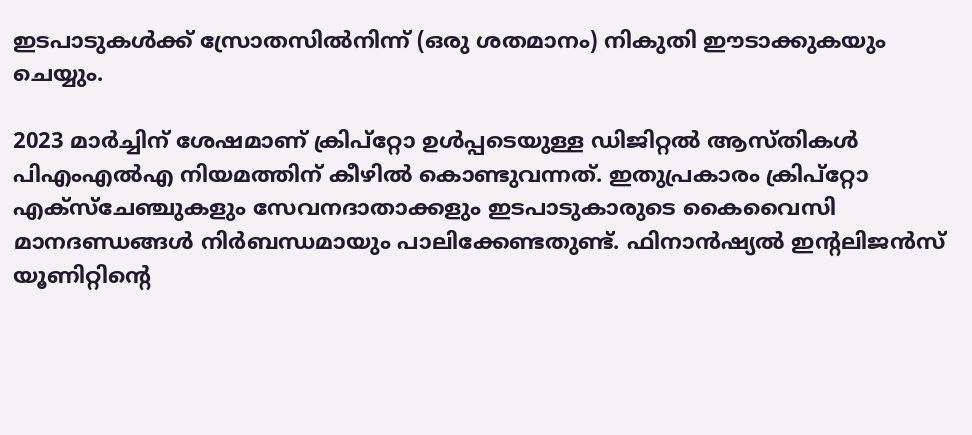ഇടപാടുകള്‍ക്ക് സ്രോതസില്‍നിന്ന് (ഒരു ശതമാനം) നികുതി ഈടാക്കുകയും ചെയ്യും.

2023 മാർച്ചിന് ശേഷമാണ് ക്രിപ്റ്റോ ഉള്‍പ്പടെയുള്ള ഡിജിറ്റല്‍ ആസ്തികള്‍ പിഎംഎല്‍എ നിയമത്തിന് കീഴില്‍ കൊണ്ടുവന്നത്. ഇതുപ്രകാരം ക്രിപ്റ്റോ എക്സ്ചേഞ്ചുകളും സേവനദാതാക്കളും ഇടപാടുകാരുടെ കൈവൈസി മാനദണ്ഡങ്ങള്‍ നിർബന്ധമായും പാലിക്കേണ്ടതുണ്ട്. ഫിനാൻഷ്യല്‍ ഇന്റലിജൻസ് യൂണിറ്റിന്റെ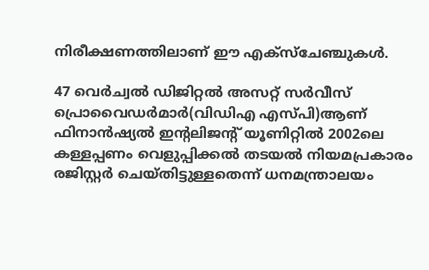നിരീക്ഷണത്തിലാണ് ഈ എക്സ്ചേഞ്ചുകള്‍.

47 വെർച്വല്‍ ഡിജിറ്റല്‍ അസറ്റ് സർവീസ് പ്രൊവൈഡർമാർ(വിഡിഎ എസ്പി)ആണ് ഫിനാൻഷ്യല്‍ ഇന്റലിജന്റ് യൂണിറ്റില്‍ 2002ലെ കള്ളപ്പണം വെളുപ്പിക്കല്‍ തടയല്‍ നിയമപ്രകാരം രജിസ്റ്റർ ചെയ്തിട്ടുള്ളതെന്ന് ധനമന്ത്രാലയം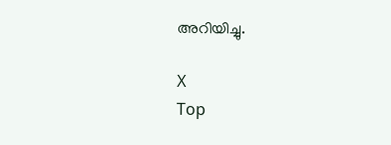അറിയിച്ചു.

X
Top